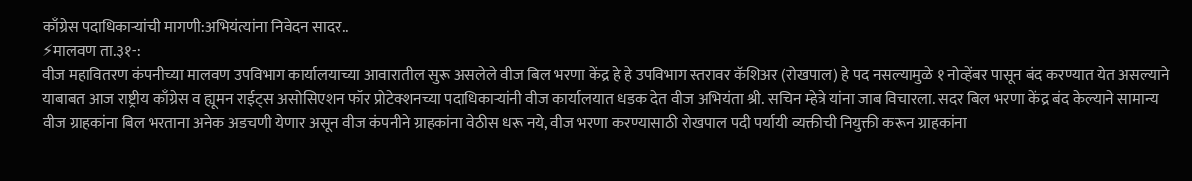काँग्रेस पदाधिकाऱ्यांची मागणी:अभियंत्यांना निवेदन सादर..
⚡मालवण ता.३१-:
वीज महावितरण कंपनीच्या मालवण उपविभाग कार्यालयाच्या आवारातील सुरू असलेले वीज बिल भरणा केंद्र हे हे उपविभाग स्तरावर कॅशिअर (रोखपाल) हे पद नसल्यामुळे १ नोव्हेंबर पासून बंद करण्यात येत असल्याने याबाबत आज राष्ट्रीय काँग्रेस व ह्यूमन राईट्स असोसिएशन फॉर प्रोटेक्शनच्या पदाधिकाऱ्यांनी वीज कार्यालयात धडक देत वीज अभियंता श्री. सचिन म्हेत्रे यांना जाब विचारला. सदर बिल भरणा केंद्र बंद केल्याने सामान्य वीज ग्राहकांना बिल भरताना अनेक अडचणी येणार असून वीज कंपनीने ग्राहकांना वेठीस धरू नये, वीज भरणा करण्यासाठी रोखपाल पदी पर्यायी व्यक्तीची नियुक्ती करून ग्राहकांना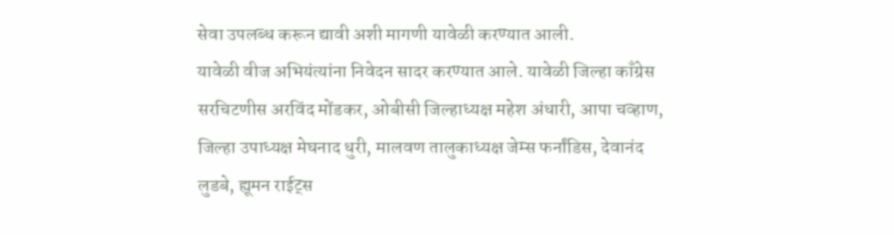सेवा उपलब्ध करून द्यावी अशी मागणी यावेळी करण्यात आली.
यावेळी वीज अभियंत्यांना निवेदन सादर करण्यात आले. यावेळी जिल्हा काँग्रेस सरचिटणीस अरविंद मोंडकर, ओबीसी जिल्हाध्यक्ष महेश अंधारी, आपा चव्हाण, जिल्हा उपाध्यक्ष मेघनाद धुरी, मालवण तालुकाध्यक्ष जेम्स फर्नांडिस, देवानंद लुडबे, ह्यूमन राईट्स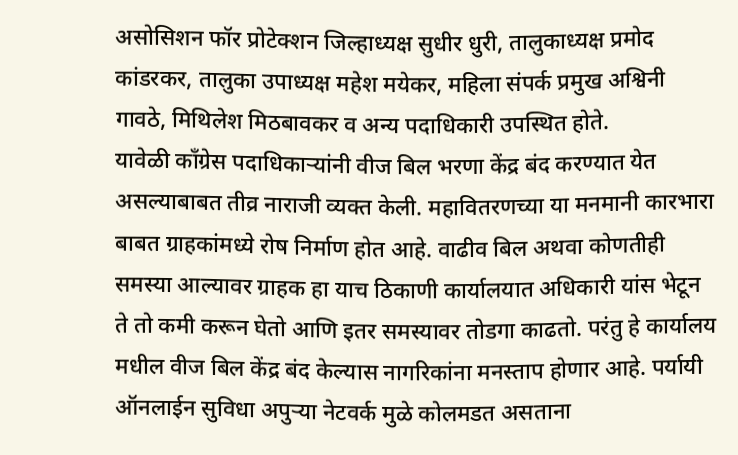असोसिशन फॉर प्रोटेक्शन जिल्हाध्यक्ष सुधीर धुरी, तालुकाध्यक्ष प्रमोद कांडरकर, तालुका उपाध्यक्ष महेश मयेकर, महिला संपर्क प्रमुख अश्विनी गावठे, मिथिलेश मिठबावकर व अन्य पदाधिकारी उपस्थित होते.
यावेळी काँग्रेस पदाधिकाऱ्यांनी वीज बिल भरणा केंद्र बंद करण्यात येत असल्याबाबत तीव्र नाराजी व्यक्त केली. महावितरणच्या या मनमानी कारभारा बाबत ग्राहकांमध्ये रोष निर्माण होत आहे. वाढीव बिल अथवा कोणतीही समस्या आल्यावर ग्राहक हा याच ठिकाणी कार्यालयात अधिकारी यांस भेटून ते तो कमी करून घेतो आणि इतर समस्यावर तोडगा काढतो. परंतु हे कार्यालय मधील वीज बिल केंद्र बंद केल्यास नागरिकांना मनस्ताप होणार आहे. पर्यायी ऑनलाईन सुविधा अपुऱ्या नेटवर्क मुळे कोलमडत असताना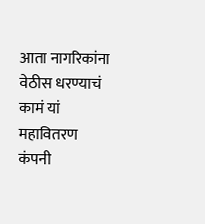आता नागरिकांना वेठीस धरण्याचं कामं यां महावितरण कंपनी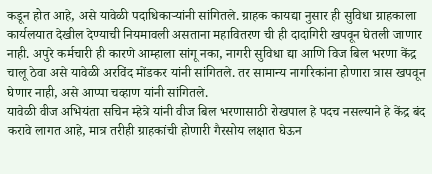कडून होत आहे, असे यावेळी पदाधिकाऱ्यांनी सांगितले. ग्राहक कायद्या नुसार ही सुविधा ग्राहकाला कार्यलयात देखील देण्याची नियमावली असताना महावितरण ची ही दादागिरी खपवून घेतली जाणार नाही. अपुरे कर्मचारी ही कारणे आम्हाला सांगू नका, नागरी सुविधा द्या आणि विज बिल भरणा केंद्र चालू ठेवा असे यावेळी अरविंद मोंडकर यांनी सांगितले. तर सामान्य नागरिकांना होणारा त्रास खपवून घेणार नाही, असे आप्पा चव्हाण यांनी सांगितले.
यावेळी वीज अभियंता सचिन म्हेत्रे यांनी वीज बिल भरणासाठी रोखपाल हे पदच नसल्याने हे केंद्र बंद करावे लागत आहे, मात्र तरीही ग्राहकांची होणारी गैरसोय लक्षात घेऊन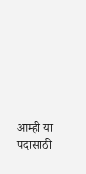आम्ही या पदासाठी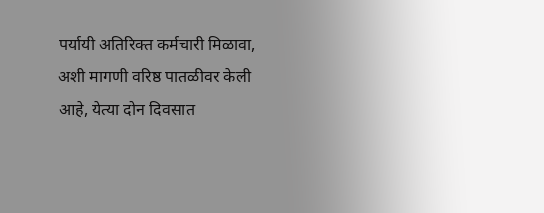पर्यायी अतिरिक्त कर्मचारी मिळावा, अशी मागणी वरिष्ठ पातळीवर केली आहे, येत्या दोन दिवसात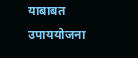याबाबत उपाययोजना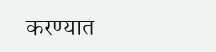करण्यात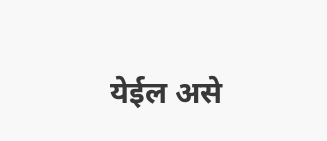येईल असे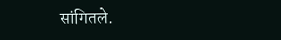सांगितले.